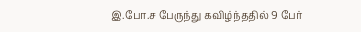இ.போ.ச பேருந்து கவிழ்ந்ததில் 9 பேர்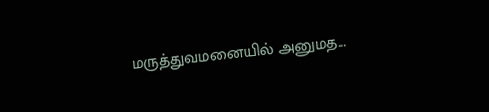மருத்துவமனையில் அனுமத...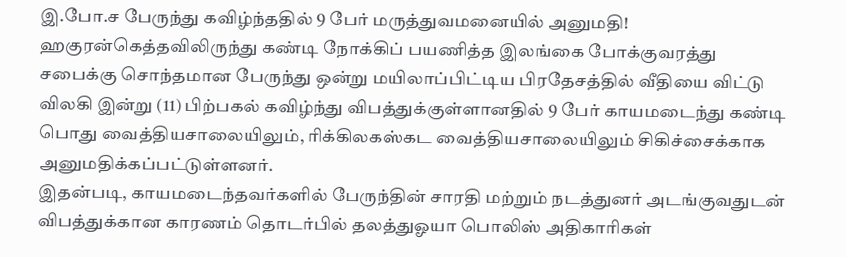இ.போ.ச பேருந்து கவிழ்ந்ததில் 9 பேர் மருத்துவமனையில் அனுமதி!
ஹகுரன்கெத்தவிலிருந்து கண்டி நோக்கிப் பயணித்த இலங்கை போக்குவரத்து சபைக்கு சொந்தமான பேருந்து ஒன்று மயிலாப்பிட்டிய பிரதேசத்தில் வீதியை விட்டு விலகி இன்று (11) பிற்பகல் கவிழ்ந்து விபத்துக்குள்ளானதில் 9 பேர் காயமடைந்து கண்டி பொது வைத்தியசாலையிலும், ரிக்கிலகஸ்கட வைத்தியசாலையிலும் சிகிச்சைக்காக அனுமதிக்கப்பட்டுள்ளனர்.
இதன்படி, காயமடைந்தவர்களில் பேருந்தின் சாரதி மற்றும் நடத்துனர் அடங்குவதுடன் விபத்துக்கான காரணம் தொடர்பில் தலத்துஓயா பொலிஸ் அதிகாரிகள்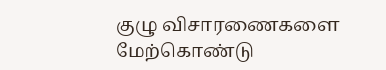குழு விசாரணைகளை மேற்கொண்டு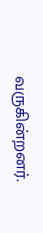வருகின்றனர்.